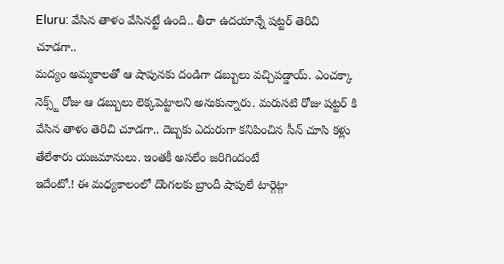Eluru: వేసిన తాళం వేసినట్టే ఉంది.. తీరా ఉదయాన్నే షట్టర్ తెరిచి చూడగా..
మద్యం అమ్మకాలతో ఆ షాపునకు దండిగా డబ్బులు వచ్చిపడ్డాయ్. ఎంచక్కా నెక్స్ట్ రోజు ఆ డబ్బులు లెక్కపెట్టాలని అనుకున్నారు. మరుసటి రోజు షట్టర్ కి వేసిన తాళం తెరిచి చూడగా.. దెబ్బకు ఎదురుగా కనిపించిన సీన్ చూసి కళ్లు తేలేశారు యజమానులు. ఇంతకీ అసలేం జరిగిందంటే
ఇదేంటో.! ఈ మధ్యకాలంలో దొంగలకు బ్రాందీ షాపులే టార్గెట్గా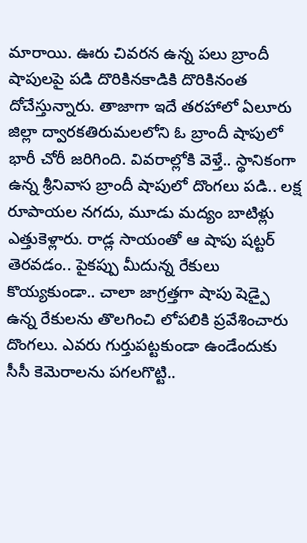మారాయి. ఊరు చివరన ఉన్న పలు బ్రాందీ షాపులపై పడి దొరికినకాడికి దొరికినంత దోచేస్తున్నారు. తాజాగా ఇదే తరహాలో ఏలూరు జిల్లా ద్వారకతిరుమలలోని ఓ బ్రాందీ షాపులో భారీ చోరీ జరిగింది. వివరాల్లోకి వెళ్తే.. స్థానికంగా ఉన్న శ్రీనివాస బ్రాందీ షాపులో దొంగలు పడి.. లక్ష రూపాయల నగదు, మూడు మద్యం బాటిళ్లు ఎత్తుకెళ్లారు. రాడ్ల సాయంతో ఆ షాపు షట్టర్ తెరవడం.. పైకప్పు మీదున్న రేకులు కొయ్యకుండా.. చాలా జాగ్రత్తగా షాపు షెడ్పై ఉన్న రేకులను తొలగించి లోపలికి ప్రవేశించారు దొంగలు. ఎవరు గుర్తుపట్టకుండా ఉండేందుకు సీసీ కెమెరాలను పగలగొట్టి..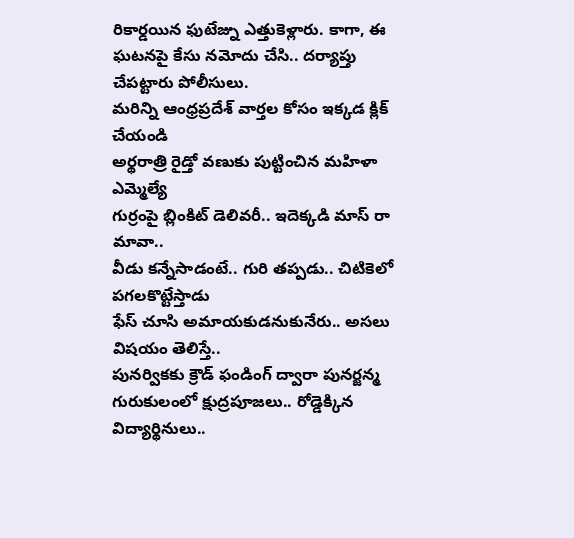రికార్డయిన ఫుటేజ్ను ఎత్తుకెళ్లారు. కాగా, ఈ ఘటనపై కేసు నమోదు చేసి.. దర్యాప్తు చేపట్టారు పోలీసులు.
మరిన్ని ఆంధ్రప్రదేశ్ వార్తల కోసం ఇక్కడ క్లిక్ చేయండి
అర్థరాత్రి రైడ్తో వణుకు పుట్టించిన మహిళా ఎమ్మెల్యే
గుర్రంపై బ్లింకిట్ డెలివరీ.. ఇదెక్కడి మాస్ రా మావా..
వీడు కన్నేసాడంటే.. గురి తప్పడు.. చిటికెలో పగలకొట్టేస్తాడు
ఫేస్ చూసి అమాయకుడనుకునేరు.. అసలు విషయం తెలిస్తే..
పునర్వికకు క్రౌడ్ ఫండింగ్ ద్వారా పునర్జన్మ
గురుకులంలో క్షుద్రపూజలు.. రోడ్డెక్కిన విద్యార్థినులు..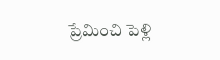ప్రేమించి పెళ్లి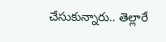చేసుకున్నారు.. తెల్లారే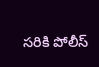సరికి పోలీస్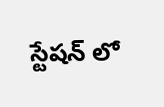స్టేషన్ లో